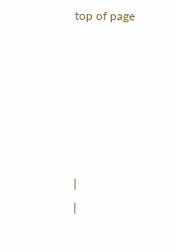top of page






|
|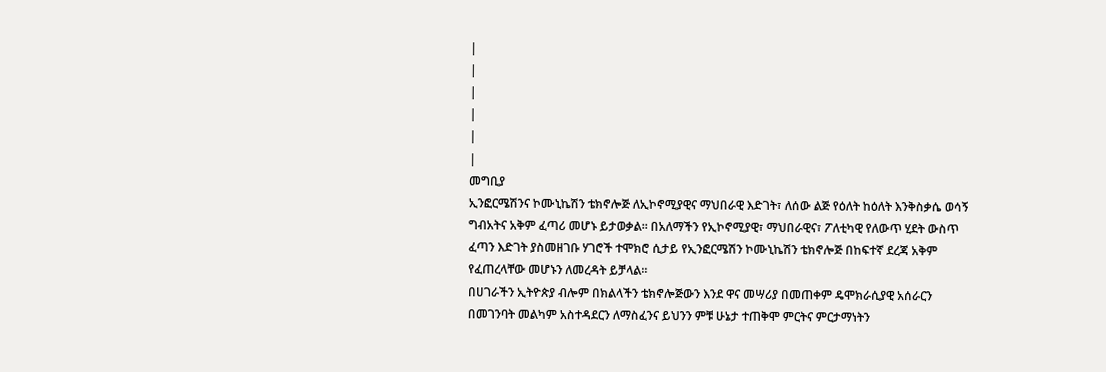|
|
|
|
|
|
መግቢያ
ኢንፎርሜሽንና ኮሙኒኬሽን ቴክኖሎጅ ለኢኮኖሚያዊና ማህበራዊ እድገት፣ ለሰው ልጅ የዕለት ከዕለት እንቅስቃሴ ወሳኝ ግብአትና አቅም ፈጣሪ መሆኑ ይታወቃል፡፡ በአለማችን የኢኮኖሚያዊ፣ ማህበራዊና፣ ፖለቲካዊ የለውጥ ሂደት ውስጥ ፈጣን እድገት ያስመዘገቡ ሃገሮች ተሞክሮ ሲታይ የኢንፎርሜሽን ኮሙኒኬሽን ቴክኖሎጅ በከፍተኛ ደረጃ አቅም የፈጠረላቸው መሆኑን ለመረዳት ይቻላል፡፡
በሀገራችን ኢትዮጵያ ብሎም በክልላችን ቴክኖሎጅውን እንደ ዋና መሣሪያ በመጠቀም ዴሞክራሲያዊ አሰራርን በመገንባት መልካም አስተዳደርን ለማስፈንና ይህንን ምቹ ሁኔታ ተጠቅሞ ምርትና ምርታማነትን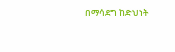በማሳደግ ከድህነት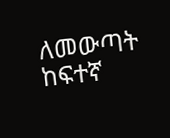ለመውጣት ከፍተኛ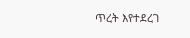ጥረት እየተደረገ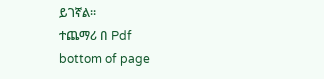ይገኛል።
ተጨማሪ በ Pdf
bottom of page